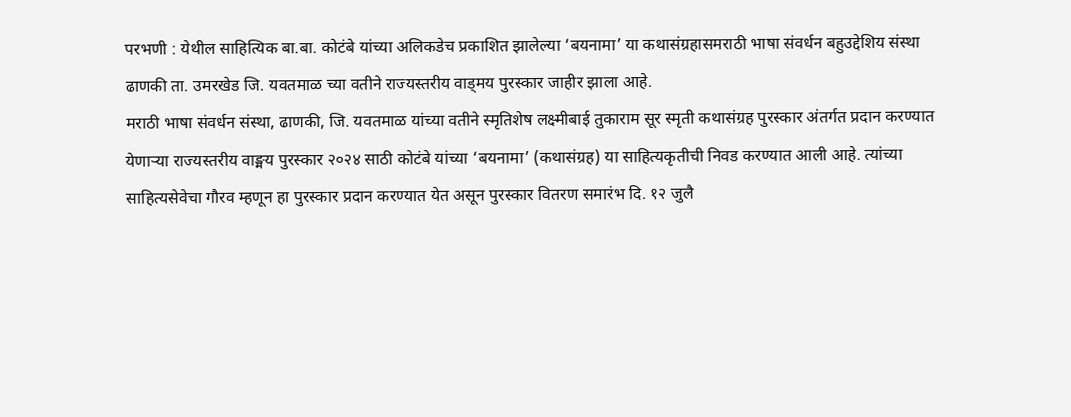परभणी : येथील साहित्यिक बा.बा. कोटंबे यांच्या अलिकडेच प्रकाशित झालेल्या ‘बयनामा’ या कथासंग्रहासमराठी भाषा संवर्धन बहुउद्देशिय संस्था ढाणकी ता. उमरखेड जि. यवतमाळ च्या वतीने राज्यस्तरीय वाड्मय पुरस्कार जाहीर झाला आहे.
मराठी भाषा संवर्धन संस्था, ढाणकी, जि. यवतमाळ यांच्या वतीने स्मृतिशेष लक्ष्मीबाई तुकाराम सूर स्मृती कथासंग्रह पुरस्कार अंतर्गत प्रदान करण्यात येणाऱ्या राज्यस्तरीय वाङ्मय पुरस्कार २०२४ साठी कोटंबे यांच्या ‘बयनामा’ (कथासंग्रह) या साहित्यकृतीची निवड करण्यात आली आहे. त्यांच्या साहित्यसेवेचा गौरव म्हणून हा पुरस्कार प्रदान करण्यात येत असून पुरस्कार वितरण समारंभ दि. १२ जुलै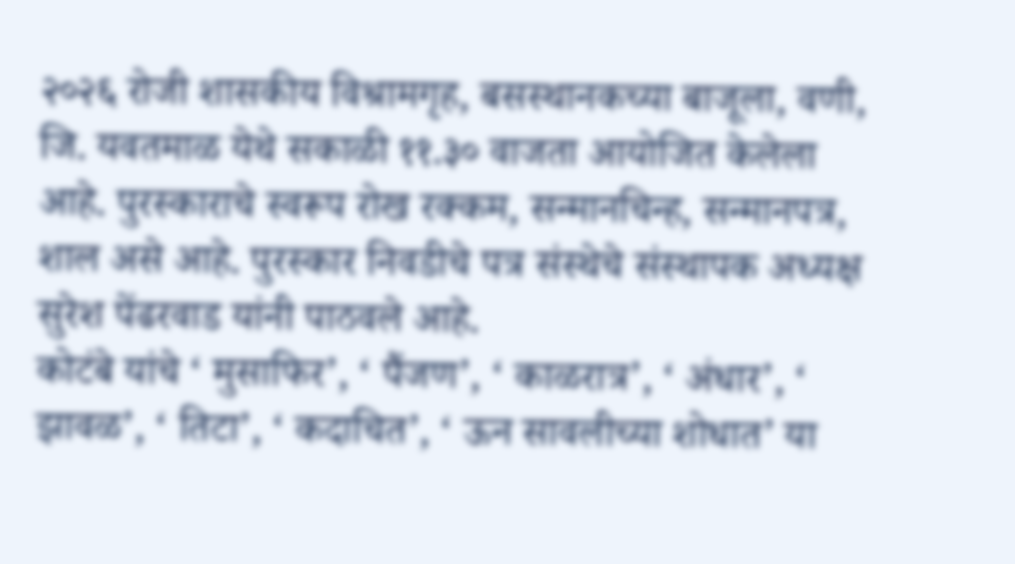२०२६ रोजी शासकीय विश्रामगृह, बसस्थानकच्या बाजूला, वणी, जि. यवतमाळ येथे सकाळी ११.३० वाजता आयोजित केलेला आहे. पुरस्काराचे स्वरूप रोख रक्कम, सन्मानचिन्ह, सन्मानपत्र, शाल असे आहे. पुरस्कार निवडीचे पत्र संस्थेचे संस्थापक अध्यक्ष सुरेश पेंढरवाड यांनी पाठवले आहे.
कोटंबे यांचे ‘ मुसाफिर’, ‘ पैंजण’, ‘ काळरात्र’, ‘ अंधार’, ‘ झावळ’, ‘ तिटा’, ‘ कदाचित’, ‘ ऊन सावलीच्या शोधात’ या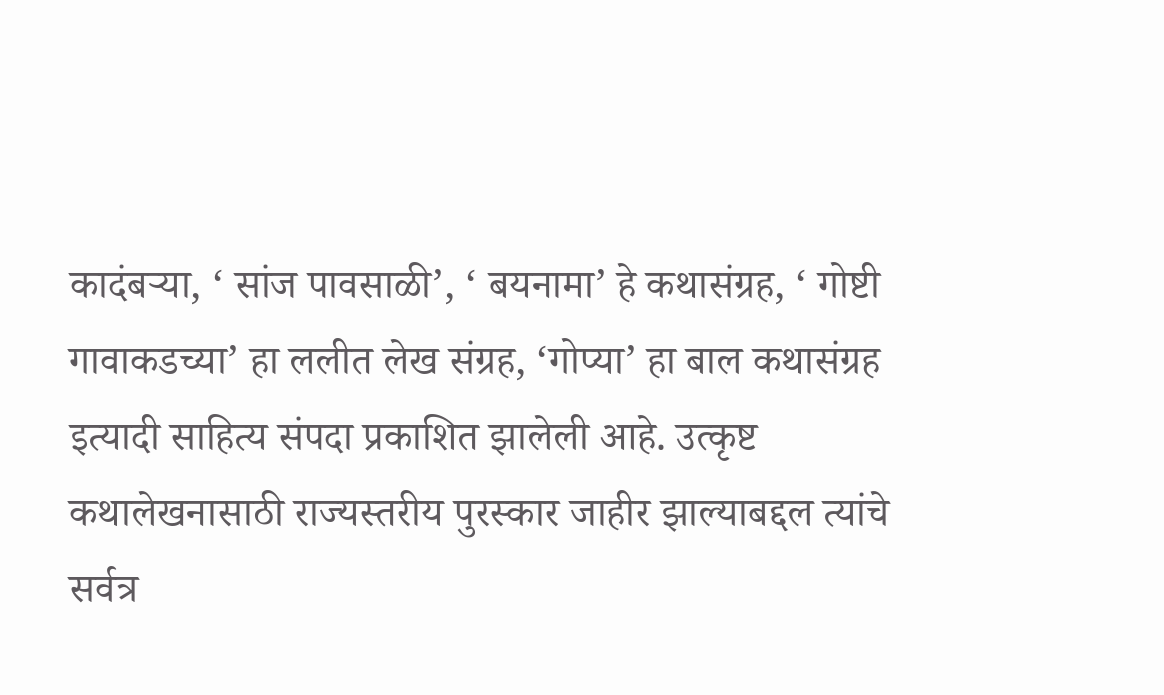कादंबऱ्या, ‘ सांज पावसाळी’, ‘ बयनामा’ हे कथासंग्रह, ‘ गोष्टी गावाकडच्या’ हा ललीत लेख संग्रह, ‘गोप्या’ हा बाल कथासंग्रह इत्यादी साहित्य संपदा प्रकाशित झालेली आहे. उत्कृष्ट कथालेखनासाठी राज्यस्तरीय पुरस्कार जाहीर झाल्याबद्दल त्यांचे सर्वत्र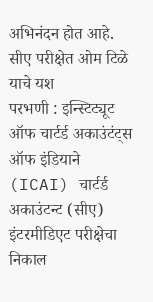अभिनंदन होत आहे.
सीए परीक्षेत ओम टिळे याचे यश
परभणी : इन्स्टिट्यूट ऑफ चार्टर्ड अकाउंटंट्स ऑफ इंडियाने (ICAI) चार्टर्ड अकाउंटन्ट (सीए) इंटरमीडिएट परीक्षेचा निकाल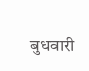बुधवारी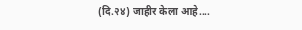(दि.२४) जाहीर केला आहे....